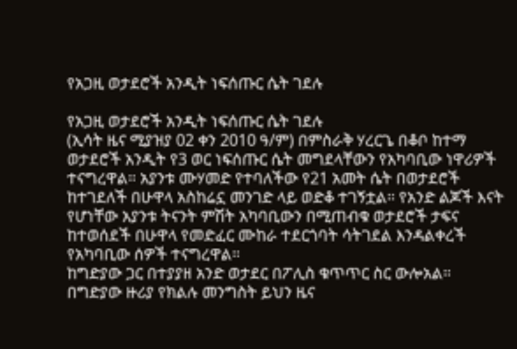የአጋዚ ወታደሮች አንዲት ነፍሰጡር ሴት ገደሉ

የአጋዚ ወታደሮች አንዲት ነፍሰጡር ሴት ገደሉ
(ኢሳት ዜና ሚያዝያ 02 ቀን 2010 ዓ/ም) በምስራቅ ሃረርጌ በቆቦ ከተማ ወታደሮች አንዲት የ3 ወር ነፍሰጡር ሴት መግደላቸውን የአካባቢው ነዋሪዎች ተናግረዋል። አያንቱ ሙሃመድ የተባለችው የ21 አመት ሴት በወታደሮች ከተገደለች በሁዋላ አስከሬኗ መንገድ ላይ ወድቆ ተገኝቷል። የአንድ ልጆች እናት የሆነቸው አያንቱ ትናንት ምሽት አካባቢውን በሚጠብቁ ወታደሮች ታፍና ከተወሰደች በሁዋላ የመድፈር ሙከራ ተደርጎባት ሳትገደል እንዳልቀረች የአካባቢው ሰዎች ተናግረዋል።
ከግድያው ጋር በተያያዘ አንድ ወታደር በፖሊስ ቁጥጥር ስር ውሎአል።
በግድያው ዙሪያ የክልሉ መንግስት ይህን ዜና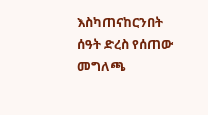እስካጠናከርንበት ሰዓት ድረስ የሰጠው መግለጫ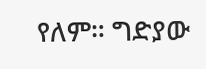የለም። ግድያው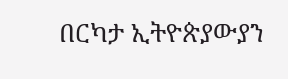በርካታ ኢትዮጵያውያን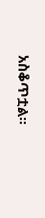አስቆጥቷል።